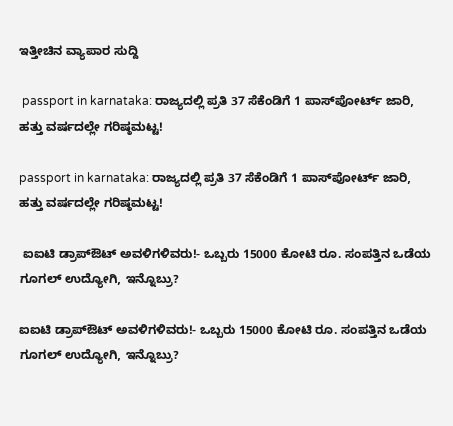ಇತ್ತೀಚಿನ ವ್ಯಾಪಾರ ಸುದ್ದಿ

 passport in karnataka: ರಾಜ್ಯದಲ್ಲಿ ಪ್ರತಿ 37 ಸೆಕೆಂಡಿಗೆ 1 ಪಾಸ್‌ಪೋರ್ಟ್ ಜಾರಿ, ಹತ್ತು ವರ್ಷದಲ್ಲೇ ಗರಿಷ್ಠಮಟ್ಟ!

passport in karnataka: ರಾಜ್ಯದಲ್ಲಿ ಪ್ರತಿ 37 ಸೆಕೆಂಡಿಗೆ 1 ಪಾಸ್‌ಪೋರ್ಟ್ ಜಾರಿ, ಹತ್ತು ವರ್ಷದಲ್ಲೇ ಗರಿಷ್ಠಮಟ್ಟ!

 ಐಐಟಿ ಡ್ರಾಪ್ಔಟ್ ಅವಳಿಗಳಿವರು!- ಒಬ್ಬರು 15000 ಕೋಟಿ ರೂ. ಸಂಪತ್ತಿನ ಒಡೆಯ ಗೂಗಲ್ ಉದ್ಯೋಗಿ, ಇನ್ನೊಬ್ರು?

ಐಐಟಿ ಡ್ರಾಪ್ಔಟ್ ಅವಳಿಗಳಿವರು!- ಒಬ್ಬರು 15000 ಕೋಟಿ ರೂ. ಸಂಪತ್ತಿನ ಒಡೆಯ ಗೂಗಲ್ ಉದ್ಯೋಗಿ, ಇನ್ನೊಬ್ರು?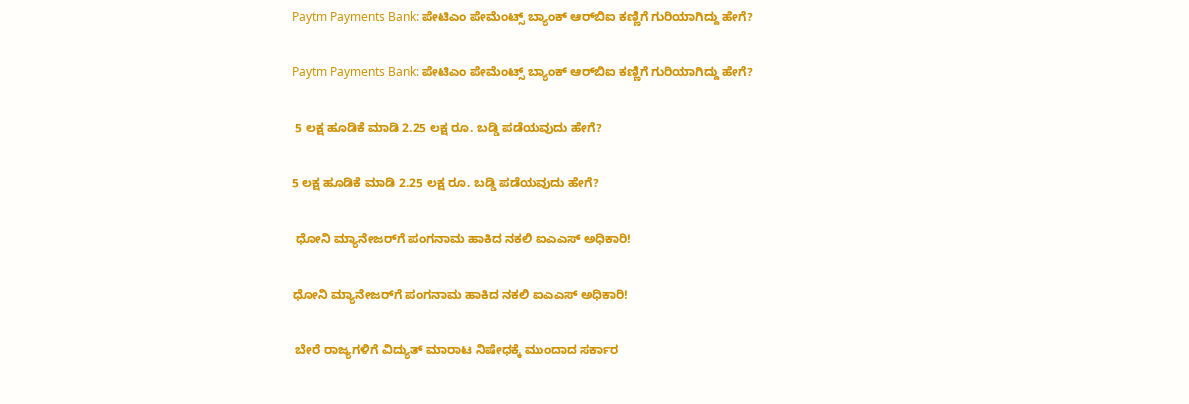Paytm Payments Bank: ಪೇಟಿಎಂ ಪೇಮೆಂಟ್ಸ್ ಬ್ಯಾಂಕ್ ಆರ್‌ಬಿಐ ಕಣ್ಣಿಗೆ ಗುರಿಯಾಗಿದ್ದು ಹೇಗೆ?

Paytm Payments Bank: ಪೇಟಿಎಂ ಪೇಮೆಂಟ್ಸ್ ಬ್ಯಾಂಕ್ ಆರ್‌ಬಿಐ ಕಣ್ಣಿಗೆ ಗುರಿಯಾಗಿದ್ದು ಹೇಗೆ?

 5 ಲಕ್ಷ ಹೂಡಿಕೆ ಮಾಡಿ 2.25 ಲಕ್ಷ ರೂ. ಬಡ್ಡಿ ಪಡೆಯವುದು ಹೇಗೆ?

5 ಲಕ್ಷ ಹೂಡಿಕೆ ಮಾಡಿ 2.25 ಲಕ್ಷ ರೂ. ಬಡ್ಡಿ ಪಡೆಯವುದು ಹೇಗೆ?

 ಧೋನಿ ಮ್ಯಾನೇಜರ್‌ಗೆ ಪಂಗನಾಮ ಹಾಕಿದ ನಕಲಿ ಐಎಎಸ್ ಅಧಿಕಾರಿ!

ಧೋನಿ ಮ್ಯಾನೇಜರ್‌ಗೆ ಪಂಗನಾಮ ಹಾಕಿದ ನಕಲಿ ಐಎಎಸ್ ಅಧಿಕಾರಿ!

 ಬೇರೆ ರಾಜ್ಯಗಳಿಗೆ ವಿದ್ಯುತ್ ಮಾರಾಟ ನಿಷೇಧಕ್ಕೆ ಮುಂದಾದ ಸರ್ಕಾರ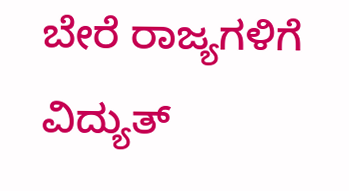ಬೇರೆ ರಾಜ್ಯಗಳಿಗೆ ವಿದ್ಯುತ್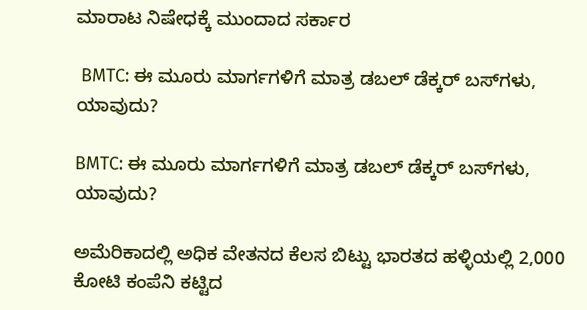ಮಾರಾಟ ನಿಷೇಧಕ್ಕೆ ಮುಂದಾದ ಸರ್ಕಾರ

 BMTC: ಈ ಮೂರು ಮಾರ್ಗಗಳಿಗೆ ಮಾತ್ರ ಡಬಲ್ ಡೆಕ್ಕರ್ ಬಸ್‌ಗಳು, ಯಾವುದು?

BMTC: ಈ ಮೂರು ಮಾರ್ಗಗಳಿಗೆ ಮಾತ್ರ ಡಬಲ್ ಡೆಕ್ಕರ್ ಬಸ್‌ಗಳು, ಯಾವುದು?

ಅಮೆರಿಕಾದಲ್ಲಿ ಅಧಿಕ ವೇತನದ ಕೆಲಸ ಬಿಟ್ಟು ಭಾರತದ ಹಳ್ಳಿಯಲ್ಲಿ 2,000 ಕೋಟಿ ಕಂಪೆನಿ ಕಟ್ಟಿದ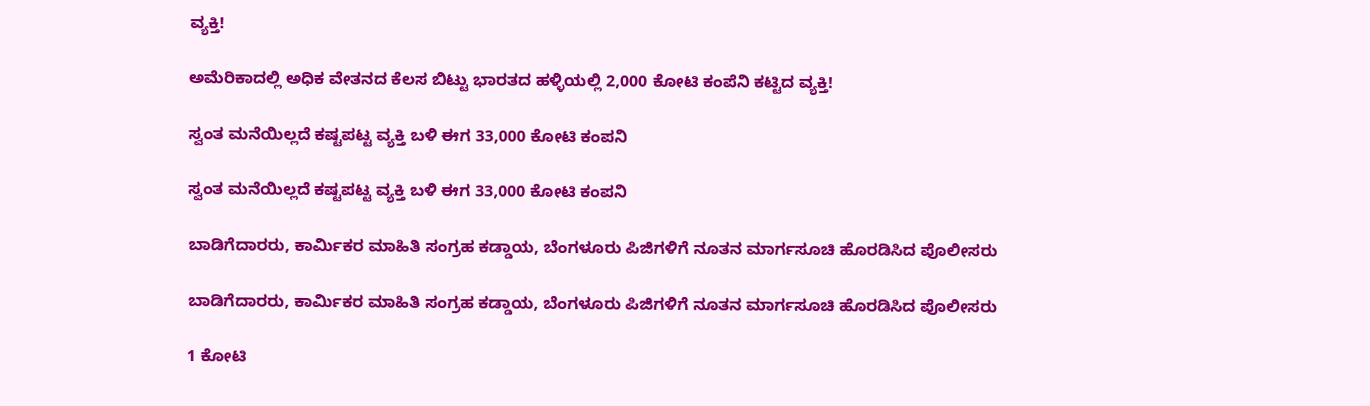ವ್ಯಕ್ತಿ!

ಅಮೆರಿಕಾದಲ್ಲಿ ಅಧಿಕ ವೇತನದ ಕೆಲಸ ಬಿಟ್ಟು ಭಾರತದ ಹಳ್ಳಿಯಲ್ಲಿ 2,000 ಕೋಟಿ ಕಂಪೆನಿ ಕಟ್ಟಿದ ವ್ಯಕ್ತಿ!

ಸ್ವಂತ ಮನೆಯಿಲ್ಲದೆ ಕಷ್ಟಪಟ್ಟ ವ್ಯಕ್ತಿ ಬಳಿ ಈಗ 33,000 ಕೋಟಿ ಕಂಪನಿ

ಸ್ವಂತ ಮನೆಯಿಲ್ಲದೆ ಕಷ್ಟಪಟ್ಟ ವ್ಯಕ್ತಿ ಬಳಿ ಈಗ 33,000 ಕೋಟಿ ಕಂಪನಿ

ಬಾಡಿಗೆದಾರರು, ಕಾರ್ಮಿಕರ ಮಾಹಿತಿ ಸಂಗ್ರಹ ಕಡ್ಡಾಯ, ಬೆಂಗಳೂರು ಪಿಜಿಗಳಿಗೆ ನೂತನ ಮಾರ್ಗಸೂಚಿ ಹೊರಡಿಸಿದ ಪೊಲೀಸರು

ಬಾಡಿಗೆದಾರರು, ಕಾರ್ಮಿಕರ ಮಾಹಿತಿ ಸಂಗ್ರಹ ಕಡ್ಡಾಯ, ಬೆಂಗಳೂರು ಪಿಜಿಗಳಿಗೆ ನೂತನ ಮಾರ್ಗಸೂಚಿ ಹೊರಡಿಸಿದ ಪೊಲೀಸರು

1 ಕೋಟಿ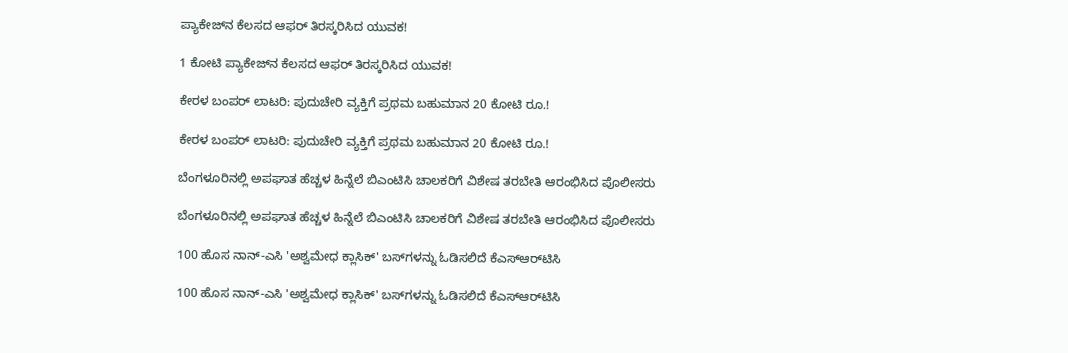ಪ್ಯಾಕೇಜ್‌ನ ಕೆಲಸದ ಆಫರ್‌ ತಿರಸ್ಕರಿಸಿದ ಯುವಕ!

1 ಕೋಟಿ ಪ್ಯಾಕೇಜ್‌ನ ಕೆಲಸದ ಆಫರ್‌ ತಿರಸ್ಕರಿಸಿದ ಯುವಕ!

ಕೇರಳ ಬಂಪರ್ ಲಾಟರಿ: ಪುದುಚೇರಿ ವ್ಯಕ್ತಿಗೆ ಪ್ರಥಮ ಬಹುಮಾನ 20 ಕೋಟಿ ರೂ.!

ಕೇರಳ ಬಂಪರ್ ಲಾಟರಿ: ಪುದುಚೇರಿ ವ್ಯಕ್ತಿಗೆ ಪ್ರಥಮ ಬಹುಮಾನ 20 ಕೋಟಿ ರೂ.!

ಬೆಂಗಳೂರಿನಲ್ಲಿ ಅಪಘಾತ ಹೆಚ್ಚಳ ಹಿನ್ನೆಲೆ ಬಿಎಂಟಿಸಿ ಚಾಲಕರಿಗೆ ವಿಶೇಷ ತರಬೇತಿ ಆರಂಭಿಸಿದ ಪೊಲೀಸರು

ಬೆಂಗಳೂರಿನಲ್ಲಿ ಅಪಘಾತ ಹೆಚ್ಚಳ ಹಿನ್ನೆಲೆ ಬಿಎಂಟಿಸಿ ಚಾಲಕರಿಗೆ ವಿಶೇಷ ತರಬೇತಿ ಆರಂಭಿಸಿದ ಪೊಲೀಸರು

100 ಹೊಸ ನಾನ್-ಎಸಿ 'ಅಶ್ವಮೇಧ ಕ್ಲಾಸಿಕ್' ಬಸ್‌ಗಳನ್ನು ಓಡಿಸಲಿದೆ ಕೆಎಸ್‌ಆರ್‌ಟಿಸಿ

100 ಹೊಸ ನಾನ್-ಎಸಿ 'ಅಶ್ವಮೇಧ ಕ್ಲಾಸಿಕ್' ಬಸ್‌ಗಳನ್ನು ಓಡಿಸಲಿದೆ ಕೆಎಸ್‌ಆರ್‌ಟಿಸಿ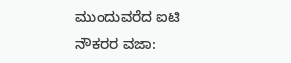ಮುಂದುವರೆದ ಐಟಿ ನೌಕರರ ವಜಾ: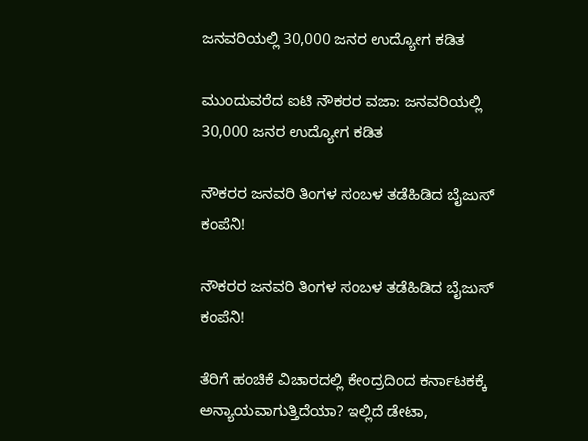ಜನವರಿಯಲ್ಲಿ 30,000 ಜನರ ಉದ್ಯೋಗ ಕಡಿತ

ಮುಂದುವರೆದ ಐಟಿ ನೌಕರರ ವಜಾ: ಜನವರಿಯಲ್ಲಿ 30,000 ಜನರ ಉದ್ಯೋಗ ಕಡಿತ

ನೌಕರರ ಜನವರಿ ತಿಂಗಳ ಸಂಬಳ ತಡೆಹಿಡಿದ ಬೈಜುಸ್‌ ಕಂಪೆನಿ!

ನೌಕರರ ಜನವರಿ ತಿಂಗಳ ಸಂಬಳ ತಡೆಹಿಡಿದ ಬೈಜುಸ್‌ ಕಂಪೆನಿ!

ತೆರಿಗೆ ಹಂಚಿಕೆ ವಿಚಾರದಲ್ಲಿ ಕೇಂದ್ರದಿಂದ ಕರ್ನಾಟಕಕ್ಕೆ ಅನ್ಯಾಯವಾಗುತ್ತಿದೆಯಾ? ಇಲ್ಲಿದೆ ಡೇಟಾ,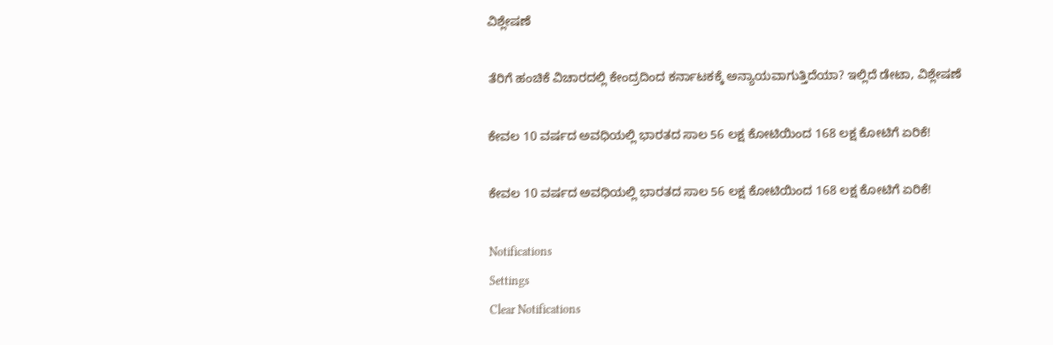ವಿಶ್ಲೇಷಣೆ

ತೆರಿಗೆ ಹಂಚಿಕೆ ವಿಚಾರದಲ್ಲಿ ಕೇಂದ್ರದಿಂದ ಕರ್ನಾಟಕಕ್ಕೆ ಅನ್ಯಾಯವಾಗುತ್ತಿದೆಯಾ? ಇಲ್ಲಿದೆ ಡೇಟಾ, ವಿಶ್ಲೇಷಣೆ

ಕೇವಲ 10 ವರ್ಷದ ಅವಧಿಯಲ್ಲಿ ಭಾರತದ ಸಾಲ 56 ಲಕ್ಷ ಕೋಟಿಯಿಂದ 168 ಲಕ್ಷ ಕೋಟಿಗೆ ಏರಿಕೆ!

ಕೇವಲ 10 ವರ್ಷದ ಅವಧಿಯಲ್ಲಿ ಭಾರತದ ಸಾಲ 56 ಲಕ್ಷ ಕೋಟಿಯಿಂದ 168 ಲಕ್ಷ ಕೋಟಿಗೆ ಏರಿಕೆ!

Notifications
Settings
Clear Notifications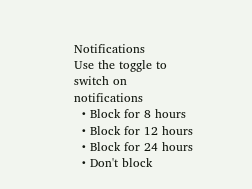Notifications
Use the toggle to switch on notifications
  • Block for 8 hours
  • Block for 12 hours
  • Block for 24 hours
  • Don't block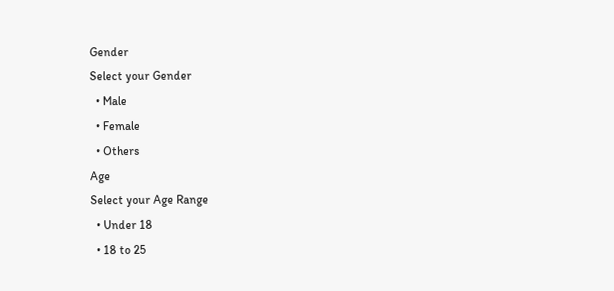Gender
Select your Gender
  • Male
  • Female
  • Others
Age
Select your Age Range
  • Under 18
  • 18 to 25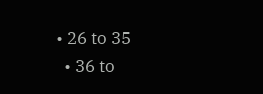• 26 to 35
  • 36 to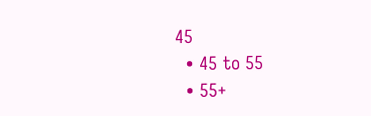45
  • 45 to 55
  • 55+